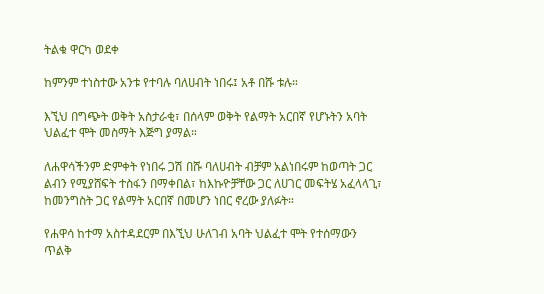ትልቁ ዋርካ ወደቀ

ከምንም ተነስተው አንቱ የተባሉ ባለሀብት ነበሩ፤ አቶ በሹ ቱሉ።

እኚህ በግጭት ወቅት አስታራቂ፣ በሰላም ወቅት የልማት አርበኛ የሆኑትን አባት ህልፈተ ሞት መስማት እጅግ ያማል።

ለሐዋሳችንም ድምቀት የነበሩ ጋሽ በሹ ባለሀብት ብቻም አልነበሩም ከወጣት ጋር ልብን የሚያሸፍት ተስፋን በማቀበል፣ ከእኩዮቻቸው ጋር ለሀገር መፍትሄ አፈላላጊ፣ ከመንግስት ጋር የልማት አርበኛ በመሆን ነበር ኖረው ያለፉት።

የሐዋሳ ከተማ አስተዳደርም በእኚህ ሁለገብ አባት ህልፈተ ሞት የተሰማውን ጥልቅ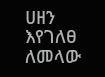ሀዘን እየገለፀ ለመላው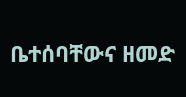ቤተሰባቸውና ዘመድ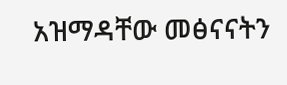አዝማዳቸው መፅናናትን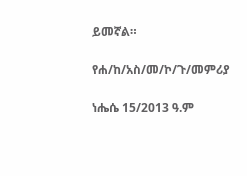ይመኛል።

የሐ/ከ/አስ/መ/ኮ/ጉ/መምሪያ

ነሔሴ 15/2013 ዓ.ም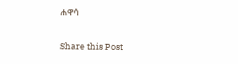ሐዋሳ

Share this Post